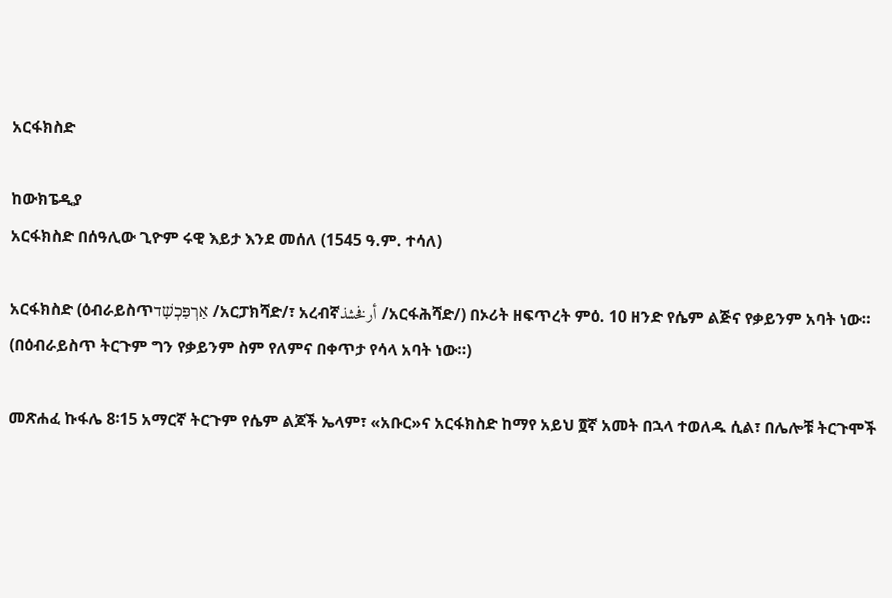አርፋክስድ

ከውክፔዲያ
አርፋክስድ በሰዓሊው ጊዮም ሩዊ እይታ እንደ መሰለ (1545 ዓ.ም. ተሳለ)

አርፋክስድ (ዕብራይስጥאַרְפַּכְשָׁד /አርፓክሻድ/፣ አረብኛأرفخشذ /አርፋሕሻድ/) በኦሪት ዘፍጥረት ምዕ. 10 ዘንድ የሴም ልጅና የቃይንም አባት ነው። (በዕብራይስጥ ትርጉም ግን የቃይንም ስም የለምና በቀጥታ የሳላ አባት ነው።)

መጽሐፈ ኩፋሌ 8፡15 አማርኛ ትርጉም የሴም ልጆች ኤላም፣ «አቡር»ና አርፋክስድ ከማየ አይህ ፬ኛ አመት በኋላ ተወለዱ ሲል፣ በሌሎቹ ትርጉሞች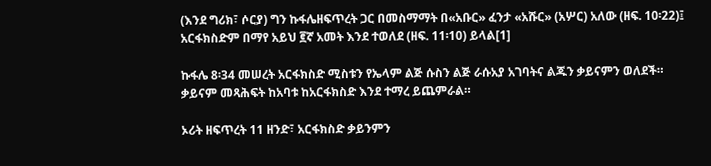(እንደ ግሪክ፣ ሶርያ) ግን ኩፋሌዘፍጥረት ጋር በመስማማት በ«አቡር» ፈንታ «አሹር» (አሦር) አለው (ዘፍ. 10፡22)፤ አርፋክስድም በማየ አይህ ፪ኛ አመት እንደ ተወለደ (ዘፍ. 11፡10) ይላል[1]

ኩፋሌ 8፡34 መሠረት አርፋክስድ ሚስቱን የኤላም ልጅ ሱስን ልጅ ራሱአያ አገባትና ልጁን ቃይናምን ወለደች። ቃይናም መጻሕፍት ከአባቱ ከአርፋክስድ እንደ ተማረ ይጨምራል።

ኦሪት ዘፍጥረት 11 ዘንድ፣ አርፋክስድ ቃይንምን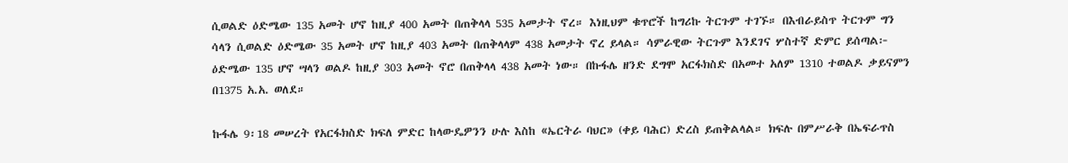ሲወልድ ዕድሜው 135 አመት ሆኖ ከዚያ 400 አመት በጠቅላላ 535 አመታት ኖረ። እነዚህም ቁጥሮች ከግሪኩ ትርጉም ተገኙ። በእብራይስጥ ትርጉም ግን ሳላን ሲወልድ ዕድሜው 35 አመት ሆኖ ከዚያ 403 አመት በጠቅላላም 438 አመታት ኖረ ይላል። ሳምራዊው ትርጉም እንደገና ሦስተኛ ድምር ይሰጣል፦ ዕድሜው 135 ሆኖ ሣላን ወልዶ ከዚያ 303 አመት ኖሮ በጠቅላላ 438 አመት ነው። በኩፋሌ ዘንድ ደግሞ አርፋክስድ በአመተ አለም 1310 ተወልዶ ቃይናምን በ1375 አ.አ. ወለደ።

ኩፋሌ 9፡18 መሠረት የአርፋክስድ ክፍለ ምድር ከላውዴዎንን ሁሉ እስከ «ኤርትራ ባህር» (ቀይ ባሕር) ድረስ ይጠቅልላል። ክፍሉ በምሥራቅ በኤፍራጥስ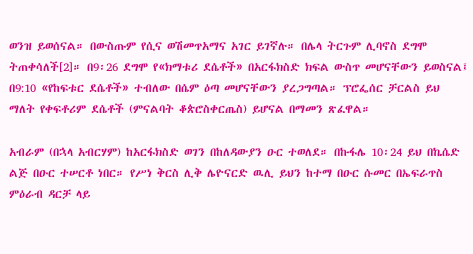ወንዝ ይወሰናል። በውስጡም የሲና ወሽመጥአማና አገር ይገኛሉ። በሌላ ትርጉም ሊባኖስ ደግሞ ትጠቀሳለች[2]። በ9፡26 ደግሞ የ«ክማቱሪ ደሴቶች» በአርፋክስድ ክፍል ውስጥ መሆናቸውን ይወስናል፤ በ9:10 «የከፍቱር ደሴቶች» ተብለው በሴም ዕጣ መሆናቸውን ያረጋግጣል። ፕሮፌሰር ቻርልስ ይህ ማለት የቀፍቶሪም ደሴቶች (ምናልባት ቆጵሮስቀርጤስ) ይሆናል በማመን ጽፈዋል።

አብራም (በኋላ አብርሃም) ከአርፋክስድ ወገን በከለዳውያን ዑር ተወለደ። በኩፋሌ 10፡24 ይህ በኬሴድ ልጅ በዑር ተሠርቶ ነበር። የሥነ ቅርስ ሊቅ ሌዮናርድ ዉሊ ይህን ከተማ በዑር ሱመር በኤፍራጥስ ምዕራብ ዳርቻ ላይ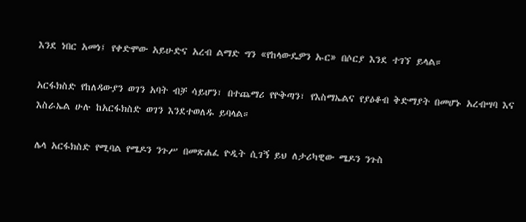እንደ ነበር አመነ፤ የቀድሞው አይሁድና አረብ ልማድ ግን «የከላውዴዎን ኡር» በሶርያ እንደ ተገኘ ይላል።

አርፋክስድ የከለዳውያን ወገን አባት ብቻ ሳይሆን፣ በተጨማሪ የዮቅጣን፣ የእስማኤልና የያዕቆብ ቅድማያት በመሆኑ አረብሣባ እና እስራኤል ሁሉ ከአርፋክስድ ወገን እንደተወለዱ ይባላል።

ሌላ አርፋክስድ የሚባል የሜዶን ንጉሥ በመጽሐፈ ዮዲት ሲገኝ ይህ ለታሪካዊው ሜዶን ንጉስ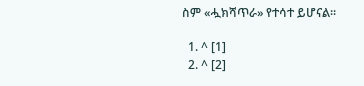ስም «ሗክሻጥራ» የተሳተ ይሆናል።

  1. ^ [1]
  2. ^ [2]